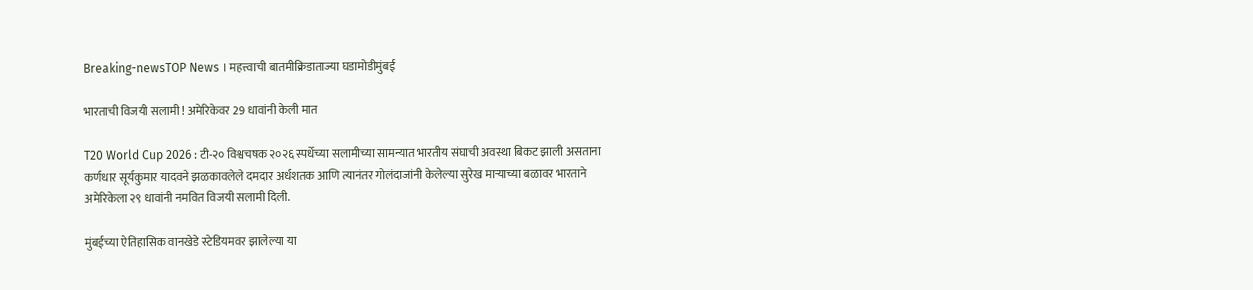Breaking-newsTOP News । महत्त्वाची बातमीक्रिडाताज्या घडामोडीमुंबई

भारताची विजयी सलामी ! अमेरिकेवर 29 धावांनी केली मात

T20 World Cup 2026 : टी-२० विश्वचषक २०२६ स्पर्धेच्या सलामीच्या सामन्यात भारतीय संघाची अवस्था बिकट झाली असताना कर्णधार सूर्यकुमार यादवने झळकावलेले दमदार अर्धशतक आणि त्यानंतर गोलंदाजांनी केलेल्या सुरेख माऱ्याच्या बळावर भारताने अमेरिकेला २९ धावांनी नमवित विजयी सलामी दिली.

मुंबईच्या ऐतिहासिक वानखेडे स्टेडियमवर झालेल्या या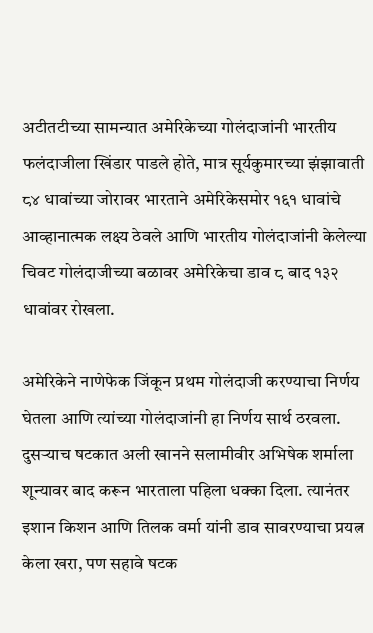अटीतटीच्या सामन्यात अमेरिकेच्या गोलंदाजांनी भारतीय फलंदाजीला खिंडार पाडले होते, मात्र सूर्यकुमारच्या झंझावाती ८४ धावांच्या जोरावर भारताने अमेरिकेसमोर १६१ धावांचे आव्हानात्मक लक्ष्य ठेवले आणि भारतीय गोलंदाजांनी केलेल्या चिवट गोलंदाजीच्या बळावर अमेरिकेचा डाव ८ बाद १३२ धावांवर रोखला.

अमेरिकेने नाणेफेक जिंकून प्रथम गोलंदाजी करण्याचा निर्णय घेतला आणि त्यांच्या गोलंदाजांनी हा निर्णय सार्थ ठरवला. दुसऱ्याच षटकात अली खानने सलामीवीर अभिषेक शर्माला शून्यावर बाद करून भारताला पहिला धक्का दिला. त्यानंतर इशान किशन आणि तिलक वर्मा यांनी डाव सावरण्याचा प्रयत्न केला खरा, पण सहावे षटक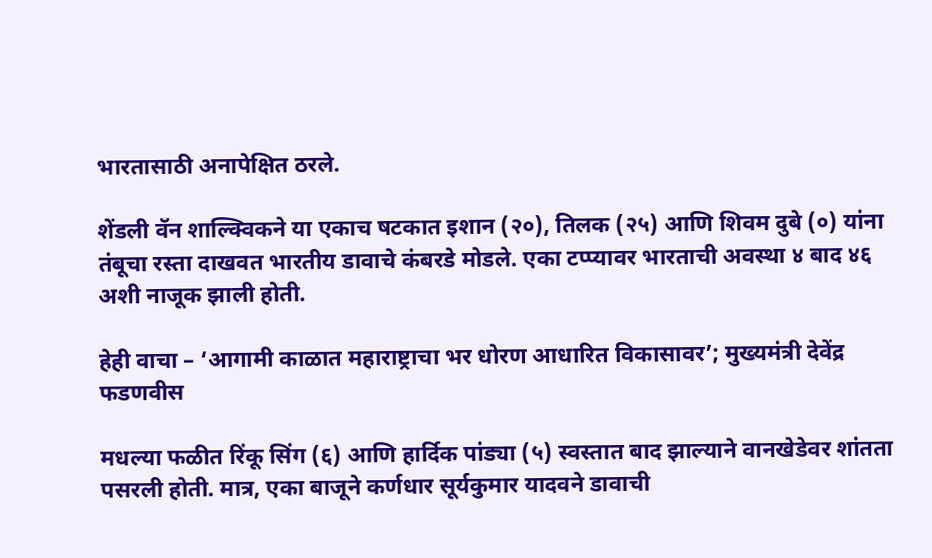भारतासाठी अनापेक्षित ठरले.

शेंडली वॅन शाल्क्विकने या एकाच षटकात इशान (२०), तिलक (२५) आणि शिवम दुबे (०) यांना तंबूचा रस्ता दाखवत भारतीय डावाचे कंबरडे मोडले. एका टप्प्यावर भारताची अवस्था ४ बाद ४६ अशी नाजूक झाली होती.

हेही वाचा – ‘आगामी काळात महाराष्ट्राचा भर धोरण आधारित विकासावर’; मुख्यमंत्री देवेंद्र फडणवीस

मधल्या फळीत रिंकू सिंग (६) आणि हार्दिक पांड्या (५) स्वस्तात बाद झाल्याने वानखेडेवर शांतता पसरली होती. मात्र, एका बाजूने कर्णधार सूर्यकुमार यादवने डावाची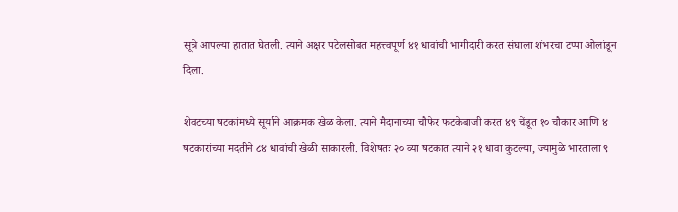सूत्रे आपल्या हातात घेतली. त्याने अक्षर पटेलसोबत महत्त्वपूर्ण ४१ धावांची भागीदारी करत संघाला शंभरचा टप्पा ओलांडून दिला.

शेवटच्या षटकांमध्ये सूर्याने आक्रमक खेळ केला. त्याने मैदानाच्या चौफेर फटकेबाजी करत ४९ चेंडूत १० चौकार आणि ४ षटकारांच्या मदतीने ८४ धावांची खेळी साकारली. विशेषतः २० व्या षटकात त्याने २१ धावा कुटल्या, ज्यामुळे भारताला ९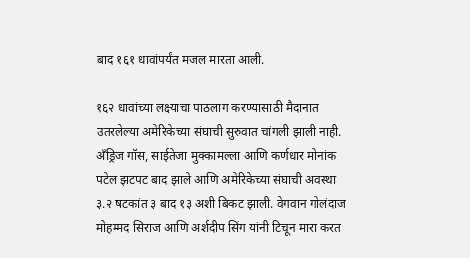बाद १६१ धावांपर्यंत मजल मारता आली.

१६२ धावांच्या लक्ष्याचा पाठलाग करण्यासाठी मैदानात उतरलेल्या अमेरिकेच्या संघाची सुरुवात चांगली झाली नाही. अँड्रिज गॉस, साईतेजा मुक्कामल्ला आणि कर्णधार मोनांक पटेल झटपट बाद झाले आणि अमेरिकेच्या संघाची अवस्था ३.२ षटकांत ३ बाद १३ अशी बिकट झाली. वेगवान गोलंदाज मोहम्मद सिराज आणि अर्शदीप सिंग यांनी टिचून मारा करत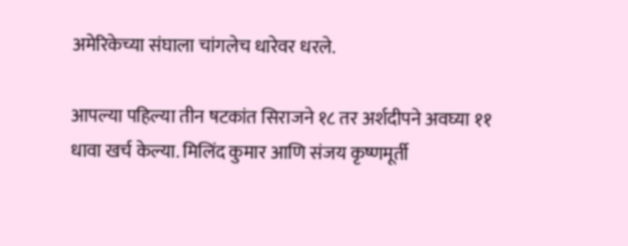अमेरिकेच्या संघाला चांगलेच धारेवर धरले.

आपल्या पहिल्या तीन षटकांत सिराजने १८ तर अर्शदीपने अवघ्या ११ धावा खर्च केल्या. मिलिंद कुमार आणि संजय कृष्णमूर्ती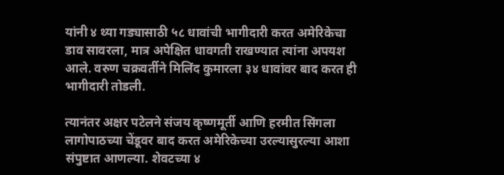यांनी ४ थ्या गड्यासाठी ५८ धावांची भागीदारी करत अमेरिकेचा डाव सावरला, मात्र अपेक्षित धावगती राखण्यात त्यांना अपयश आले. वरुण चक्रवर्तीने मिलिंद कुमारला ३४ धावांवर बाद करत ही भागीदारी तोडली.

त्यानंतर अक्षर पटेलने संजय कृष्णमूर्ती आणि हरमीत सिंगला लागोपाठच्या चेंडूवर बाद करत अमेरिकेच्या उरल्यासुरल्या आशा संपुष्टात आणल्या. शेवटच्या ४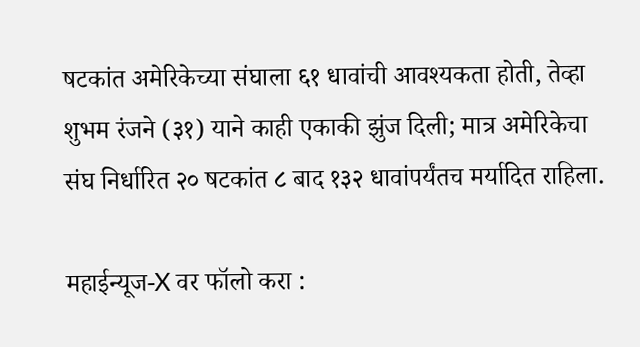षटकांत अमेरिकेच्या संघाला ६१ धावांची आवश्यकता होती, तेव्हा शुभम रंजने (३१) याने काही एकाकी झुंज दिली; मात्र अमेरिकेचा संघ निर्धारित २० षटकांत ८ बाद १३२ धावांपर्यंतच मर्यादित राहिला.

महाईन्यूज-X वर फॉलो करा :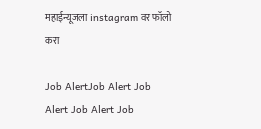महाईन्यूजला instagram वर फॉलो करा

Job AlertJob Alert Job Alert Job Alert Job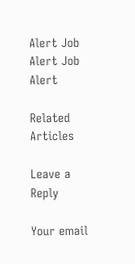Alert Job Alert Job Alert

Related Articles

Leave a Reply

Your email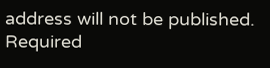address will not be published. Required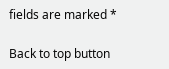fields are marked *

Back to top button